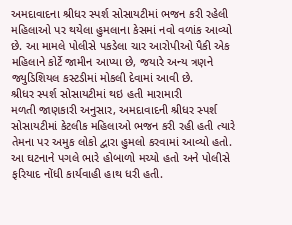અમદાવાદના શ્રીધર સ્પર્શ સોસાયટીમાં ભજન કરી રહેલી મહિલાઓ પર થયેલા હુમલાના કેસમાં નવો વળાંક આવ્યો છે. આ મામલે પોલીસે પકડેલા ચાર આરોપીઓ પૈકી એક મહિલાને કોર્ટે જામીન આપ્યા છે, જયારે અન્ય ત્રણને જ્યુડિશિયલ કસ્ટડીમાં મોકલી દેવામાં આવી છે.
શ્રીધર સ્પર્શ સોસાયટીમાં થઇ હતી મારામારી
મળતી જાણકારી અનુસાર, અમદાવાદની શ્રીધર સ્પર્શ સોસાયટીમાં કેટલીક મહિલાઓ ભજન કરી રહી હતી ત્યારે તેમના પર અમુક લોકો દ્વારા હુમલો કરવામાં આવ્યો હતો. આ ઘટનાને પગલે ભારે હોબાળો મચ્યો હતો અને પોલીસે ફરિયાદ નોંધી કાર્યવાહી હાથ ધરી હતી.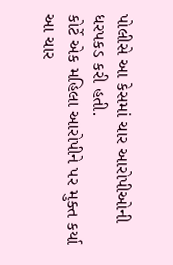પોલીસે આ કેસમાં ચાર આરોપીઓની ધરપકડ કરી હતી.
કોર્ટે એક મહિલા આરોપીને પર મુક્ત કર્યા
આ ચાર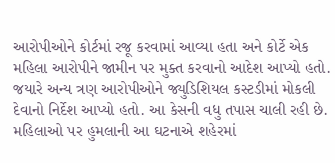આરોપીઓને કોર્ટમાં રજૂ કરવામાં આવ્યા હતા અને કોર્ટે એક મહિલા આરોપીને જામીન પર મુક્ત કરવાનો આદેશ આપ્યો હતો. જયારે અન્ય ત્રણ આરોપીઓને જ્યુડિશિયલ કસ્ટડીમાં મોકલી દેવાનો નિર્દેશ આપ્યો હતો. આ કેસની વધુ તપાસ ચાલી રહી છે. મહિલાઓ પર હુમલાની આ ઘટનાએ શહેરમાં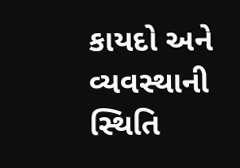કાયદો અને વ્યવસ્થાની સ્થિતિ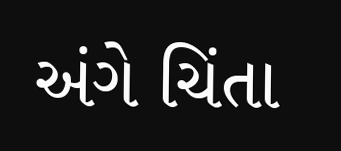અંગે ચિંતા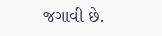જગાવી છે.